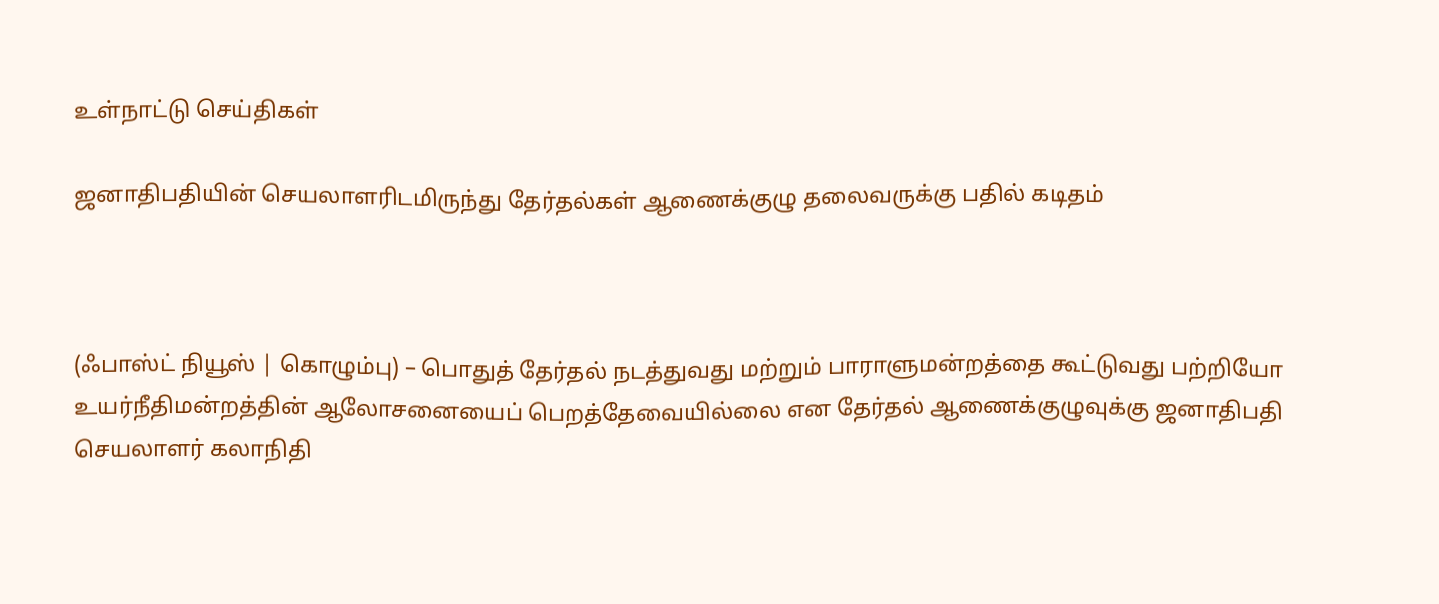உள்நாட்டு செய்திகள்

ஜனாதிபதியின் செயலாளரிடமிருந்து தேர்தல்கள் ஆணைக்குழு தலைவருக்கு பதில் கடிதம்



(ஃபாஸ்ட் நியூஸ் | கொழும்பு) – பொதுத் தேர்தல் நடத்துவது மற்றும் பாராளுமன்றத்தை கூட்டுவது பற்றியோ உயர்நீதிமன்றத்தின் ஆலோசனையைப் பெறத்தேவையில்லை என தேர்தல் ஆணைக்குழுவுக்கு ஜனாதிபதி செயலாளர் கலாநிதி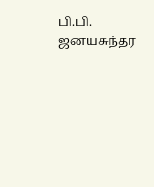பி.பி. ஜனயசுந்தர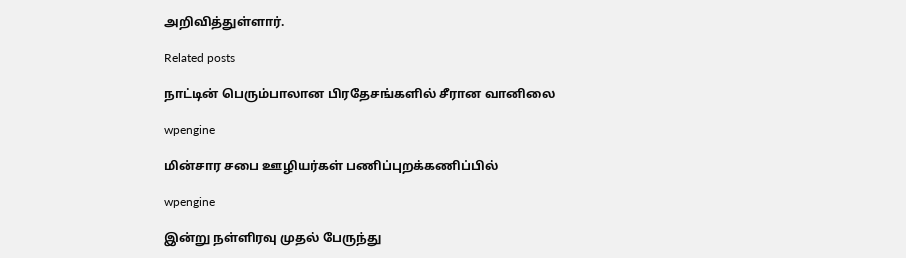அறிவித்துள்ளார்.

Related posts

நாட்டின் பெரும்பாலான பிரதேசங்களில் சீரான வானிலை

wpengine

மின்சார சபை ஊழியர்கள் பணிப்புறக்கணிப்பில்

wpengine

இன்று நள்ளிரவு முதல் பேருந்து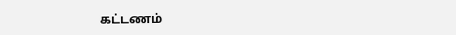கட்டணம்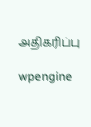அதிகரிப்பு

wpengine